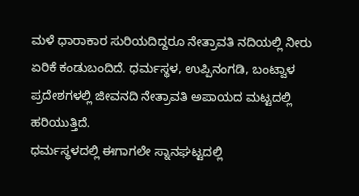ಮಳೆ ಧಾರಾಕಾರ ಸುರಿಯದಿದ್ದರೂ ನೇತ್ರಾವತಿ ನದಿಯಲ್ಲಿ ನೀರು ಏರಿಕೆ ಕಂಡುಬಂದಿದೆ. ಧರ್ಮಸ್ಥಳ, ಉಪ್ಪಿನಂಗಡಿ, ಬಂಟ್ವಾಳ ಪ್ರದೇಶಗಳಲ್ಲಿ ಜೀವನದಿ ನೇತ್ರಾವತಿ ಅಪಾಯದ ಮಟ್ಟದಲ್ಲಿ ಹರಿಯುತ್ತಿದೆ.
ಧರ್ಮಸ್ಥಳದಲ್ಲಿ ಈಗಾಗಲೇ ಸ್ನಾನಘಟ್ಟದಲ್ಲಿ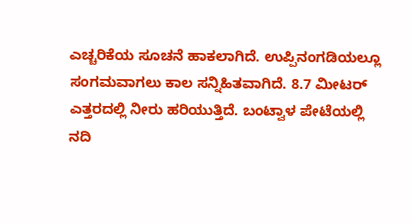ಎಚ್ಚರಿಕೆಯ ಸೂಚನೆ ಹಾಕಲಾಗಿದೆ. ಉಪ್ಪಿನಂಗಡಿಯಲ್ಲೂ ಸಂಗಮವಾಗಲು ಕಾಲ ಸನ್ನಿಹಿತವಾಗಿದೆ. 8.7 ಮೀಟರ್ ಎತ್ತರದಲ್ಲಿ ನೀರು ಹರಿಯುತ್ತಿದೆ. ಬಂಟ್ವಾಳ ಪೇಟೆಯಲ್ಲಿ ನದಿ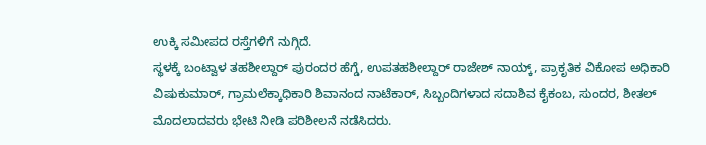ಉಕ್ಕಿ ಸಮೀಪದ ರಸ್ತೆಗಳಿಗೆ ನುಗ್ಗಿದೆ.
ಸ್ಥಳಕ್ಕೆ ಬಂಟ್ವಾಳ ತಹಶೀಲ್ದಾರ್ ಪುರಂದರ ಹೆಗ್ಡೆ, ಉಪತಹಶೀಲ್ದಾರ್ ರಾಜೇಶ್ ನಾಯ್ಕ್, ಪ್ರಾಕೃತಿಕ ವಿಕೋಪ ಅಧಿಕಾರಿ ವಿಷುಕುಮಾರ್, ಗ್ರಾಮಲೆಕ್ಕಾಧಿಕಾರಿ ಶಿವಾನಂದ ನಾಟೆಕಾರ್, ಸಿಬ್ಬಂದಿಗಳಾದ ಸದಾಶಿವ ಕೈಕಂಬ, ಸುಂದರ, ಶೀತಲ್ ಮೊದಲಾದವರು ಭೇಟಿ ನೀಡಿ ಪರಿಶೀಲನೆ ನಡೆಸಿದರು.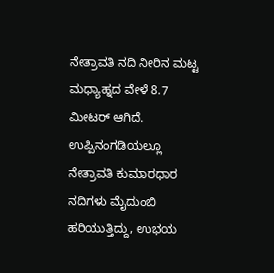ನೇತ್ರಾವತಿ ನದಿ ನೀರಿನ ಮಟ್ಟ ಮಧ್ಯಾಹ್ನದ ವೇಳೆ 8.7 ಮೀಟರ್ ಆಗಿದೆ.
ಉಪ್ಪಿನಂಗಡಿಯಲ್ಲೂ ನೇತ್ರಾವತಿ ಕುಮಾರಧಾರ ನದಿಗಳು ಮೈದುಂಬಿ ಹರಿಯುತ್ತಿದ್ದು, ಉಭಯ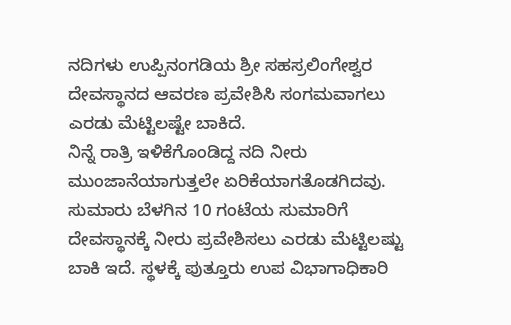ನದಿಗಳು ಉಪ್ಪಿನಂಗಡಿಯ ಶ್ರೀ ಸಹಸ್ರಲಿಂಗೇಶ್ವರ ದೇವಸ್ಥಾನದ ಆವರಣ ಪ್ರವೇಶಿಸಿ ಸಂಗಮವಾಗಲು ಎರಡು ಮೆಟ್ಟಿಲಷ್ಟೇ ಬಾಕಿದೆ.
ನಿನ್ನೆ ರಾತ್ರಿ ಇಳಿಕೆಗೊಂಡಿದ್ದ ನದಿ ನೀರು ಮುಂಜಾನೆಯಾಗುತ್ತಲೇ ಏರಿಕೆಯಾಗತೊಡಗಿದವು. ಸುಮಾರು ಬೆಳಗಿನ 10 ಗಂಟೆಯ ಸುಮಾರಿಗೆ ದೇವಸ್ಥಾನಕ್ಕೆ ನೀರು ಪ್ರವೇಶಿಸಲು ಎರಡು ಮೆಟ್ಟಿಲಷ್ಟು ಬಾಕಿ ಇದೆ. ಸ್ಥಳಕ್ಕೆ ಪುತ್ತೂರು ಉಪ ವಿಭಾಗಾಧಿಕಾರಿ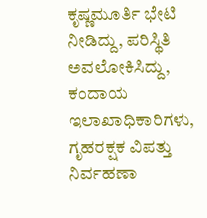ಕೃಷ್ಣಮೂರ್ತಿ ಭೇಟಿ ನೀಡಿದ್ದು, ಪರಿಸ್ಥಿತಿ ಅವಲೋಕಿಸಿದ್ದು, ಕಂದಾಯ ಇಲಾಖಾಧಿಕಾರಿಗಳು, ಗೃಹರಕ್ಷಕ ವಿಪತ್ತು ನಿರ್ವಹಣಾ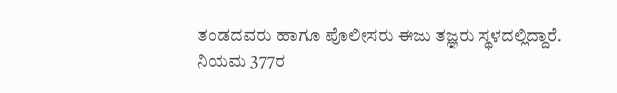ತಂಡದವರು ಹಾಗೂ ಪೊಲೀಸರು ಈಜು ತಜ್ಞರು ಸ್ಥಳದಲ್ಲಿದ್ದಾರೆ.
ನಿಯಮ 377ರ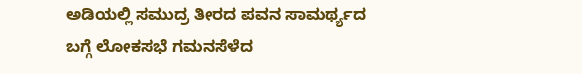ಅಡಿಯಲ್ಲಿ ಸಮುದ್ರ ತೀರದ ಪವನ ಸಾಮರ್ಥ್ಯದ ಬಗ್ಗೆ ಲೋಕಸಭೆ ಗಮನಸೆಳೆದ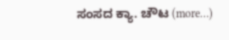ಸಂಸದ ಕ್ಯಾ. ಚೌಟ (more…)